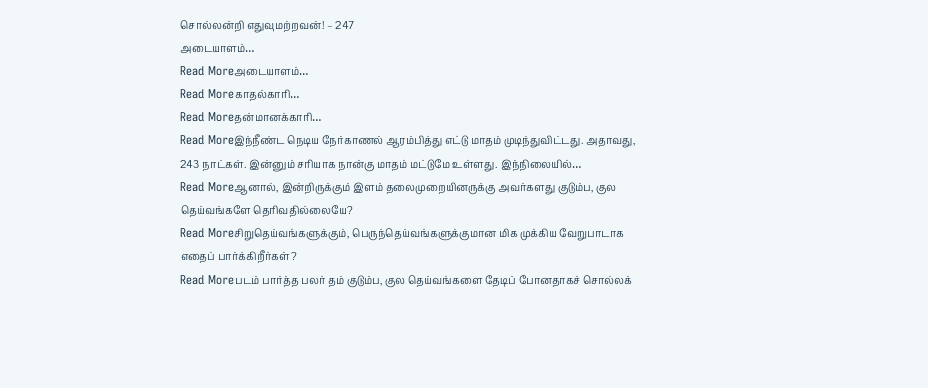சொல்லன்றி எதுவுமற்றவன்! – 247
அடையாளம்…
Read Moreஅடையாளம்…
Read Moreகாதல்காரி…
Read Moreதன்மானக்காரி…
Read Moreஇந்நீண்ட நெடிய நேர்காணல் ஆரம்பித்து எட்டு மாதம் முடிந்துவிட்டது. அதாவது, 243 நாட்கள். இன்னும் சரியாக நான்கு மாதம் மட்டுமே உள்ளது. இந்நிலையில்…
Read Moreஆனால், இன்றிருக்கும் இளம் தலைமுறையினருக்கு அவர்களது குடும்ப, குல தெய்வங்களே தெரிவதில்லையே?
Read Moreசிறுதெய்வங்களுக்கும், பெருந்தெய்வங்களுக்குமான மிக முக்கிய வேறுபாடாக எதைப் பார்க்கிறீர்கள்?
Read Moreபடம் பார்த்த பலர் தம் குடும்ப, குல தெய்வங்களை தேடிப் போனதாகச் சொல்லக்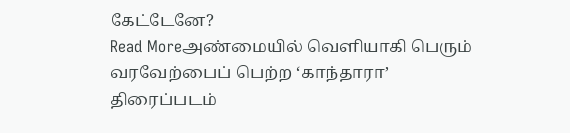கேட்டேனே?
Read Moreஅண்மையில் வெளியாகி பெரும் வரவேற்பைப் பெற்ற ‘காந்தாரா’ திரைப்படம்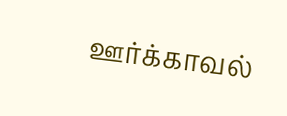ஊர்க்காவல்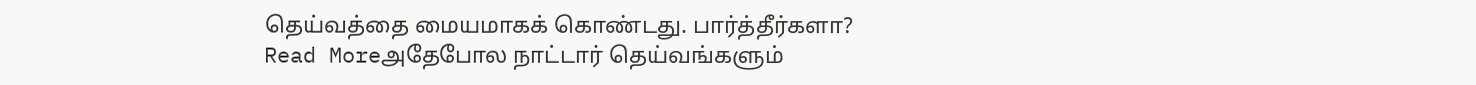தெய்வத்தை மையமாகக் கொண்டது. பார்த்தீர்களா?
Read Moreஅதேபோல நாட்டார் தெய்வங்களும்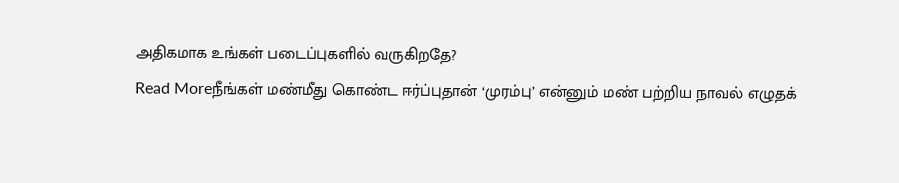அதிகமாக உங்கள் படைப்புகளில் வருகிறதே?
Read Moreநீங்கள் மண்மீது கொண்ட ஈர்ப்புதான் ‘முரம்பு’ என்னும் மண் பற்றிய நாவல் எழுதக்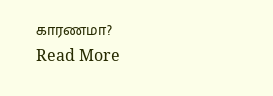காரணமா?
Read More